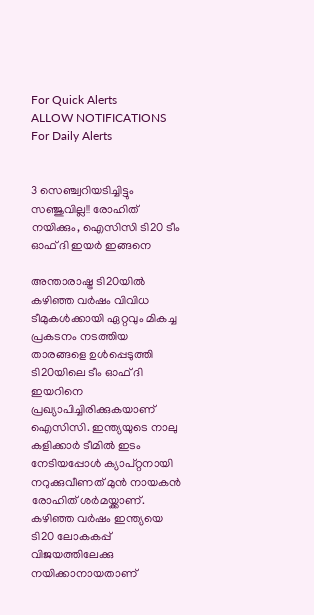For Quick Alerts
ALLOW NOTIFICATIONS
For Daily Alerts


3 സെഞ്ച്വറിയടിച്ചിട്ടും സഞ്ജുവില്ല!! രോഹിത് നയിക്കും, ഐസിസി ടി20 ടീം ഓഫ് ദി ഇയര്‍ ഇങ്ങനെ

അന്താരാഷ്ട്ര ടി20യില്‍ കഴിഞ്ഞ വര്‍ഷം വിവിധ ടീമുകള്‍ക്കായി ഏറ്റവും മികച്ച പ്രകടനം നടത്തിയ താരങ്ങളെ ഉള്‍പ്പെടുത്തി ടി20യിലെ ടീം ഓഫ് ദി ഇയറിനെ പ്രഖ്യാപിച്ചിരിക്കുകയാണ് ഐസിസി. ഇന്ത്യയുടെ നാലു കളിക്കാര്‍ ടീമില്‍ ഇടം നേടിയപ്പോള്‍ ക്യാപ്റ്റനായി നറുക്കുവീണത് മുന്‍ നായകന്‍ രോഹിത് ശര്‍മയ്ക്കാണ്. കഴിഞ്ഞ വര്‍ഷം ഇന്ത്യയെ ടി20 ലോകകപ്പ് വിജയത്തിലേക്കു നയിക്കാനായതാണ്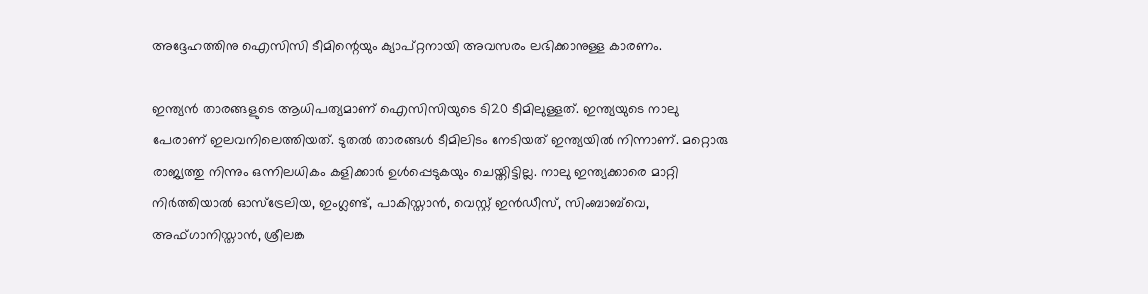അദ്ദേഹത്തിനു ഐസിസി ടീമിന്റെയും ക്യാപ്റ്റനായി അവസരം ലഭിക്കാനുള്ള കാരണം.

ഇന്ത്യന്‍ താരങ്ങളുടെ ആധിപത്യമാണ് ഐസിസിയുടെ ടി20 ടീമിലുള്ളത്. ഇന്ത്യയുടെ നാലു പേരാണ് ഇലവനിലെത്തിയത്. ടുതല്‍ താരങ്ങള്‍ ടീമിലിടം നേടിയത് ഇന്ത്യയില്‍ നിന്നാണ്. മറ്റൊരു രാജ്യത്തു നിന്നും ഒന്നിലധികം കളിക്കാര്‍ ഉള്‍പ്പെടുകയും ചെയ്തിട്ടില്ല. നാലു ഇന്ത്യക്കാരെ മാറ്റി നിര്‍ത്തിയാല്‍ ഓസ്‌ട്രേലിയ, ഇംഗ്ലണ്ട്, പാകിസ്താന്‍, വെസ്റ്റ് ഇന്‍ഡീസ്, സിംബാബ്‌വെ, അഫ്ഗാനിസ്താന്‍, ശ്രീലങ്ക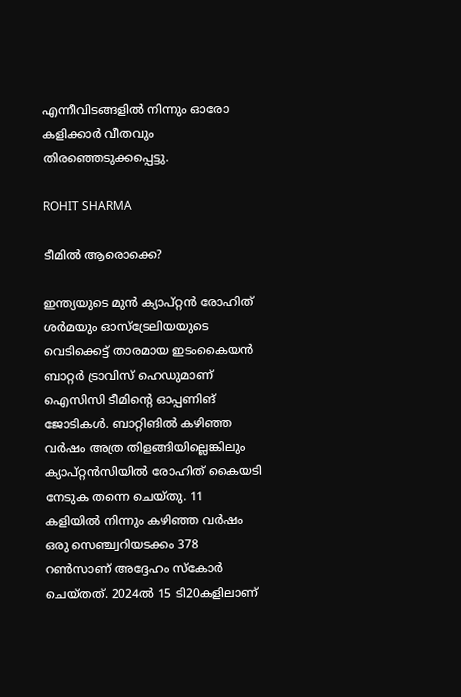എന്നീവിടങ്ങളില്‍ നിന്നും ഓരോ കളിക്കാര്‍ വീതവും തിരഞ്ഞെടുക്കപ്പെട്ടു.

ROHIT SHARMA

ടീമില്‍ ആരൊക്കെ?

ഇന്ത്യയുടെ മുന്‍ ക്യാപ്റ്റന്‍ രോഹിത് ശര്‍മയും ഓസ്‌ട്രേലിയയുടെ വെടിക്കെട്ട് താരമായ ഇടംകൈയന്‍ ബാറ്റര്‍ ട്രാവിസ് ഹെഡുമാണ് ഐസിസി ടീമിന്റെ ഓപ്പണിങ് ജോടികള്‍. ബാറ്റിങില്‍ കഴിഞ്ഞ വര്‍ഷം അത്ര തിളങ്ങിയില്ലെങ്കിലും ക്യാപ്റ്റന്‍സിയില്‍ രോഹിത് കൈയടി നേടുക തന്നെ ചെയ്തു. 11 കളിയില്‍ നിന്നും കഴിഞ്ഞ വര്‍ഷം ഒരു സെഞ്ച്വറിയടക്കം 378 റണ്‍സാണ് അദ്ദേഹം സ്‌കോര്‍ ചെയ്തത്. 2024ല്‍ 15 ടി20കളിലാണ്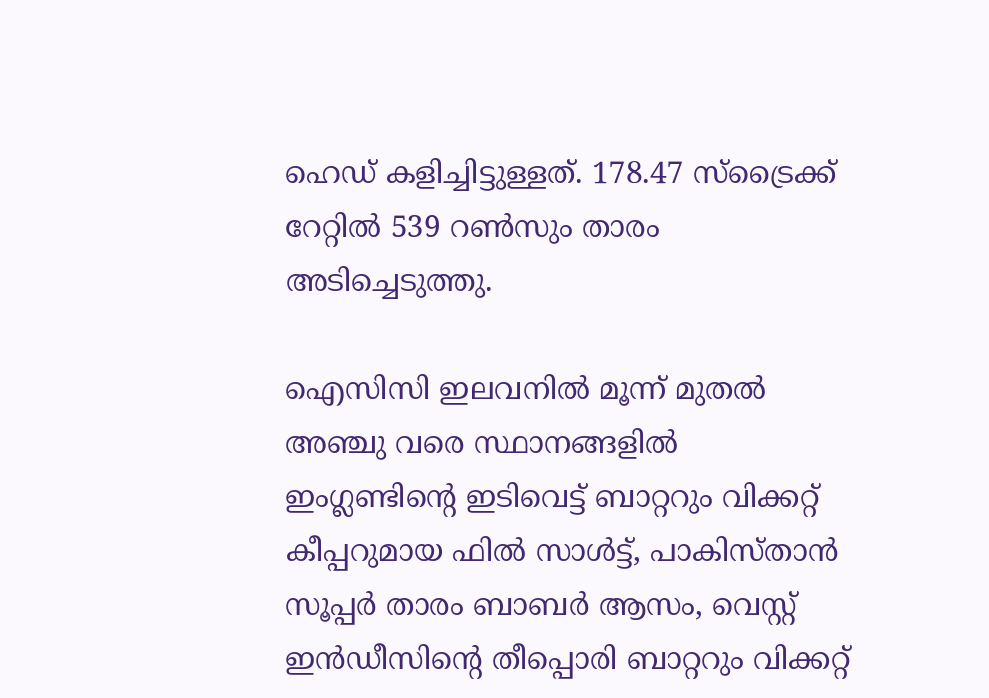ഹെഡ് കളിച്ചിട്ടുള്ളത്. 178.47 സ്‌ട്രൈക്ക് റേറ്റില്‍ 539 റണ്‍സും താരം അടിച്ചെടുത്തു.

ഐസിസി ഇലവനില്‍ മൂന്ന് മുതല്‍ അഞ്ചു വരെ സ്ഥാനങ്ങളില്‍ ഇംഗ്ലണ്ടിന്റെ ഇടിവെട്ട് ബാറ്ററും വിക്കറ്റ് കീപ്പറുമായ ഫില്‍ സാള്‍ട്ട്, പാകിസ്താന്‍ സൂപ്പര്‍ താരം ബാബര്‍ ആസം, വെസ്റ്റ് ഇന്‍ഡീസിന്റെ തീപ്പൊരി ബാറ്ററും വിക്കറ്റ്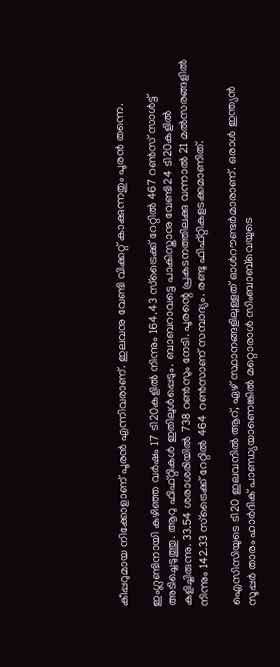കീപ്പറുമായ നിക്കോളാണ് പൂരന്‍ എന്നിവരാണ്. ഇലവനു വേണ്ടി വിക്കറ്റ് കാക്കുന്നതും പൂരന്‍ തന്നെ.

ഇംഗ്ലണ്ടിനായി കഴിഞ്ഞ വര്‍ഷം 17 ടി20കളില്‍ നിന്നും 164.43 സ്‌ട്രൈക്ക് റേറ്റില്‍ 467 റണ്‍സ് സാള്‍ട്ട് അടിച്ചെടുത്തു. ആറു ഫിഫ്റ്റികള്‍ ഇതിലുള്‍പ്പെടും. ബാബറാവട്ടെ പാകിസ്താനു വേണ്ടി24 ടി20കളില്‍ കളിച്ചിരുന്നു. 33.54 ശരാശരിയില്‍ 738 റണ്‍സും നേടി. പൂരന്റെ പ്രകടനത്തിലക്കു വന്നാല്‍ 21 മല്‍സരങ്ങളില്‍ നിന്നും 142.33 സ്‌ട്രൈക്ക് റേറ്റില്‍ 464 റണ്‍സാണ് സമ്പാദ്യം. രണ്ടു ഫിഫ്റ്റികളടക്കമാണിത്.

ഐസിസിയുടെ ടി20 ഇലവനില്‍ ആറ്, ഏഴ് സ്ഥാനങ്ങളിലുള്ളത് ഓള്‍റൗണ്ടര്‍മാരാണ്. ഒരാള്‍ ഇന്ത്യന്‍ സൂപ്പര്‍ താരം ഹാര്‍ദിക് പാണ്ഡ്യയാണെങ്കില്‍ മറ്റൊരാള്‍ സിംബാബ്‌വെയുടെ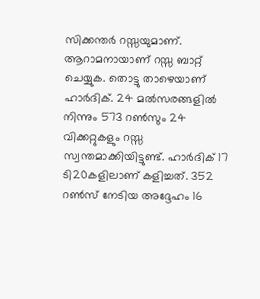സിക്കന്തര്‍ റസ്സയുമാണ്. ആറാമനായാണ് റസ്സ ബാറ്റ് ചെയ്യുക. തൊട്ടു താഴെയാണ് ഹാര്‍ദിക്. 24 മല്‍സരങ്ങളില്‍ നിന്നും 573 റണ്‍സും 24 വിക്കറ്റുകളും റസ്സ സ്വന്തമാക്കിയിട്ടുണ്ട്. ഹാര്‍ദിക് 17 ടി20കളിലാണ് കളിച്ചത്. 352 റണ്‍സ് നേടിയ അദ്ദേഹം 16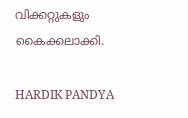വിക്കറ്റുകളും കൈക്കലാക്കി.

HARDIK PANDYA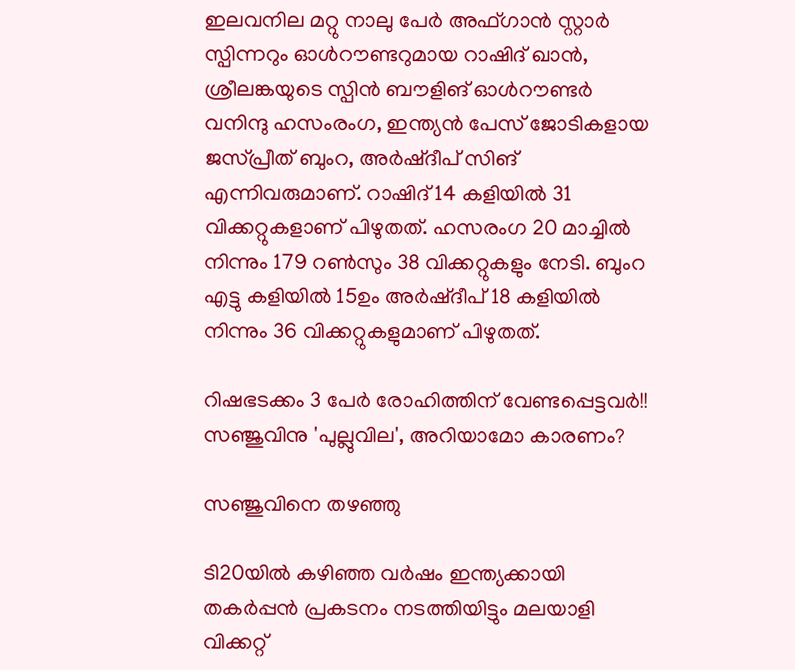ഇലവനില മറ്റു നാലു പേര്‍ അഫ്ഗാന്‍ സ്റ്റാര്‍ സ്പിന്നറും ഓള്‍റൗണ്ടറുമായ റാഷിദ് ഖാന്‍, ശ്രീലങ്കയുടെ സ്പിന്‍ ബൗളിങ് ഓള്‍റൗണ്ടര്‍ വനിന്ദു ഹസംരംഗ, ഇന്ത്യന്‍ പേസ് ജോടികളായ ജസ്പ്രീത് ബുംറ, അര്‍ഷ്ദീപ് സിങ് എന്നിവരുമാണ്. റാഷിദ് 14 കളിയില്‍ 31 വിക്കറ്റുകളാണ് പിഴുതത്. ഹസരംഗ 20 മാച്ചില്‍ നിന്നും 179 റണ്‍സും 38 വിക്കറ്റുകളും നേടി. ബുംറ എട്ടു കളിയില്‍ 15ഉം അര്‍ഷ്ദീപ് 18 കളിയില്‍ നിന്നും 36 വിക്കറ്റുകളുമാണ് പിഴുതത്.

റിഷഭടക്കം 3 പേര്‍ രോഹിത്തിന് വേണ്ടപ്പെട്ടവര്‍!! സഞ്ജുവിനു 'പുല്ലുവില', അറിയാമോ കാരണം?

സഞ്ജുവിനെ തഴഞ്ഞു

ടി20യില്‍ കഴിഞ്ഞ വര്‍ഷം ഇന്ത്യക്കായി തകര്‍പ്പന്‍ പ്രകടനം നടത്തിയിട്ടും മലയാളി വിക്കറ്റ്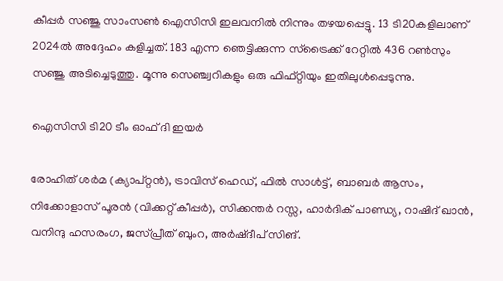കീപ്പര്‍ സഞ്ജു സാംസണ്‍ ഐസിസി ഇലവനില്‍ നിന്നും തഴയപ്പെട്ടു. 13 ടി20കളിലാണ് 2024ല്‍ അദ്ദേഹം കളിച്ചത്. 183 എന്ന ഞെട്ടിക്കുന്ന സ്‌ട്രൈക്ക് റേറ്റില്‍ 436 റണ്‍സും സഞ്ജു അടിച്ചെടുത്തു. മൂന്നു സെഞ്ച്വറികളും ഒരു ഫിഫ്റ്റിയും ഇതിലുള്‍പ്പെടുന്നു.

ഐസിസി ടി20 ടീം ഓഫ് ദി ഇയര്‍

രോഹിത് ശര്‍മ (ക്യാപ്റ്റന്‍), ട്രാവിസ് ഹെഡ്, ഫില്‍ സാള്‍ട്ട്, ബാബര്‍ ആസം, നിക്കോളാസ് പൂരന്‍ (വിക്കറ്റ് കീപ്പര്‍), സിക്കന്തര്‍ റസ്സ, ഹാര്‍ദിക് പാണ്ഡ്യ, റാഷിദ് ഖാന്‍, വനിന്ദു ഹസരംഗ, ജസ്പ്രീത് ബുംറ, അര്‍ഷ്ദീപ് സിങ്.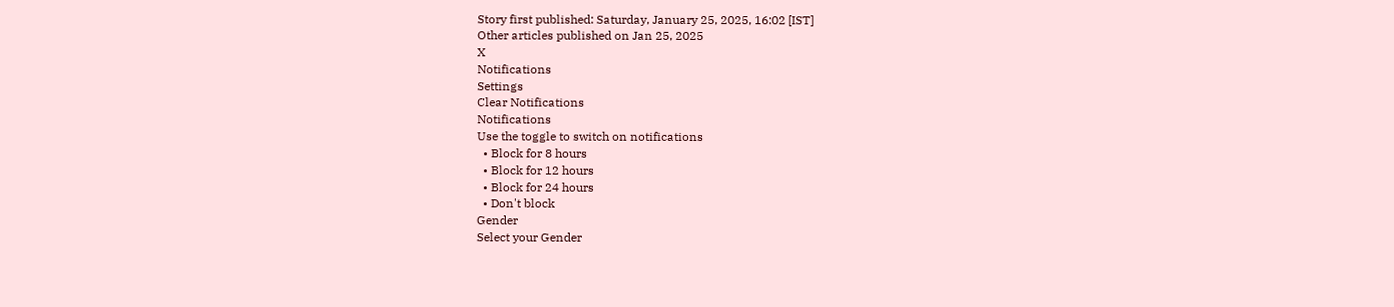Story first published: Saturday, January 25, 2025, 16:02 [IST]
Other articles published on Jan 25, 2025
X
Notifications
Settings
Clear Notifications
Notifications
Use the toggle to switch on notifications
  • Block for 8 hours
  • Block for 12 hours
  • Block for 24 hours
  • Don't block
Gender
Select your Gender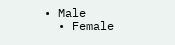• Male
  • Female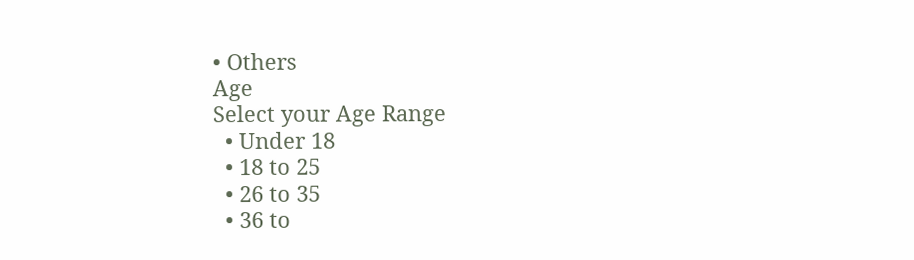• Others
Age
Select your Age Range
  • Under 18
  • 18 to 25
  • 26 to 35
  • 36 to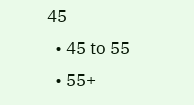45
  • 45 to 55
  • 55+